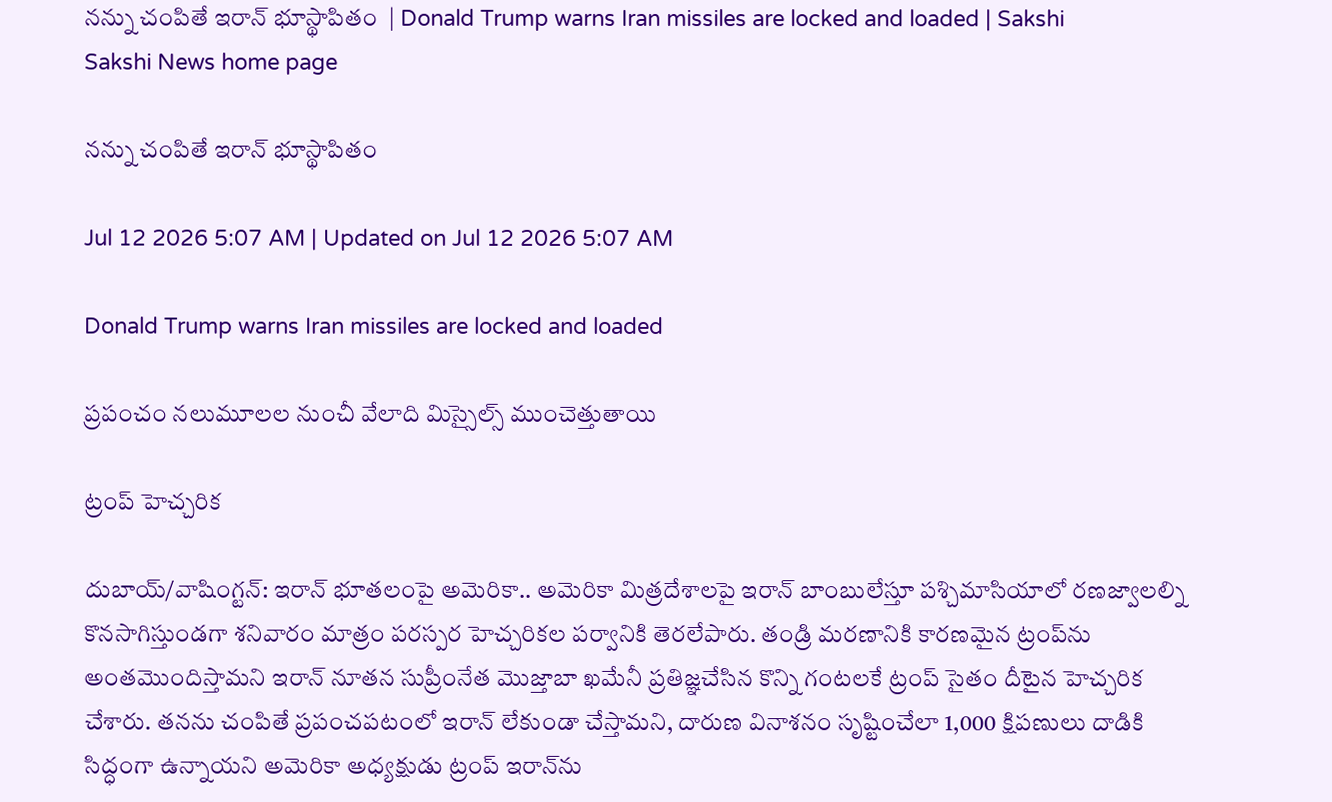నన్ను చంపితే ఇరాన్‌ భూస్థాపితం  | Donald Trump warns Iran missiles are locked and loaded | Sakshi
Sakshi News home page

నన్ను చంపితే ఇరాన్‌ భూస్థాపితం

Jul 12 2026 5:07 AM | Updated on Jul 12 2026 5:07 AM

Donald Trump warns Iran missiles are locked and loaded

ప్రపంచం నలుమూలల నుంచీ వేలాది మిస్సైల్స్‌ ముంచెత్తుతాయి

ట్రంప్‌ హెచ్చరిక

దుబాయ్‌/వాషింగ్టన్‌: ఇరాన్‌ భూతలంపై అమెరికా.. అమెరికా మిత్రదేశాలపై ఇరాన్‌ బాంబులేస్తూ పశ్చిమాసియాలో రణజ్వాలల్ని కొనసాగిస్తుండగా శనివారం మాత్రం పరస్పర హెచ్చరికల పర్వానికి తెరలేపారు. తండ్రి మరణానికి కారణమైన ట్రంప్‌ను అంతమొందిస్తామని ఇరాన్‌ నూతన సుప్రీంనేత మొజ్తాబా ఖమేనీ ప్రతిజ్ఞచేసిన కొన్ని గంటలకే ట్రంప్‌ సైతం దీటైన హెచ్చరిక చేశారు. తనను చంపితే ప్రపంచపటంలో ఇరాన్‌ లేకుండా చేస్తామని, దారుణ వినాశనం సృష్టించేలా 1,000 క్షిపణులు దాడికి సిద్ధంగా ఉన్నాయని అమెరికా అధ్యక్షుడు ట్రంప్‌ ఇరాన్‌ను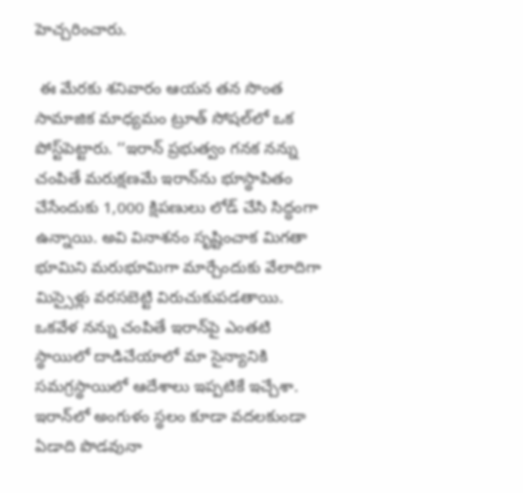హెచ్చరించారు.

 ఈ మేరకు శనివారం ఆయన తన సొంత సామాజిక మాధ్యమం ట్రూత్‌ సోషల్‌లో ఒక పోస్ట్‌పెట్టారు. ‘‘ఇరాన్‌ ప్రభుత్వం గనక నన్ను చంపితే మరుక్షణమే ఇరాన్‌ను భూస్థాపితం చేసేందుకు 1,000 క్షిపణులు లోడ్‌ చేసి సిద్ధంగా ఉన్నాయి. అవి వినాశనం సృష్టించాక మిగతా భూమిని మరుభూమిగా మార్చేందుకు వేలాదిగా మిస్సైళ్లు వరసబెట్టి విరుచుకుపడతాయి. ఒకవేళ నన్ను చంపితే ఇరాన్‌పై ఎంతటి స్థాయిలో దాడిచేయాలో మా సైన్యానికి సమగ్రస్థాయిలో ఆదేశాలు ఇప్పటికే ఇచ్చేశా. ఇరాన్‌లో అంగుళం స్థలం కూడా వదలకుండా ఏడాది పొడవునా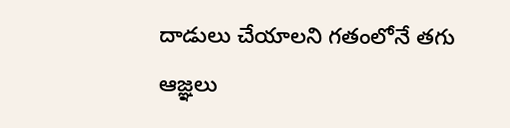దాడులు చేయాలని గతంలోనే తగు ఆజ్ఞలు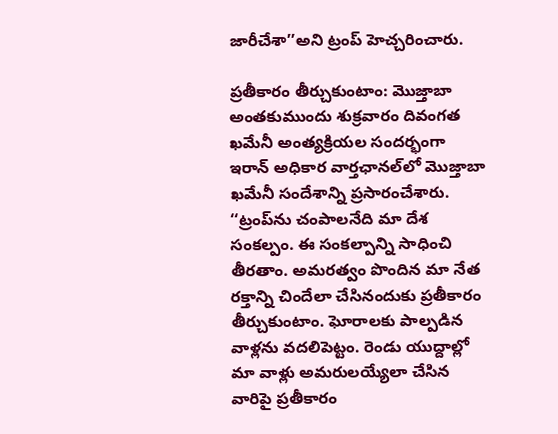జారీచేశా’’అని ట్రంప్‌ హెచ్చరించారు.

ప్రతీకారం తీర్చుకుంటాం: మొజ్తాబా
అంతకుముందు శుక్రవారం దివంగత ఖమేనీ అంత్యక్రియల సందర్భంగా ఇరాన్‌ అధికార వార్తఛానల్‌లో మొజ్తాబా ఖమేనీ సందేశాన్ని ప్రసారంచేశారు. ‘‘ట్రంప్‌ను చంపాలనేది మా దేశ సంకల్పం. ఈ సంకల్పాన్ని సాధించి తీరతాం. అమరత్వం పొందిన మా నేత రక్తాన్ని చిందేలా చేసినందుకు ప్రతీకారం తీర్చుకుంటాం. ఘోరాలకు పాల్పడిన వాళ్లను వదలిపెట్టం. రెండు యుద్దాల్లో మా వాళ్లు అమరులయ్యేలా చేసిన వారిపై ప్రతీకారం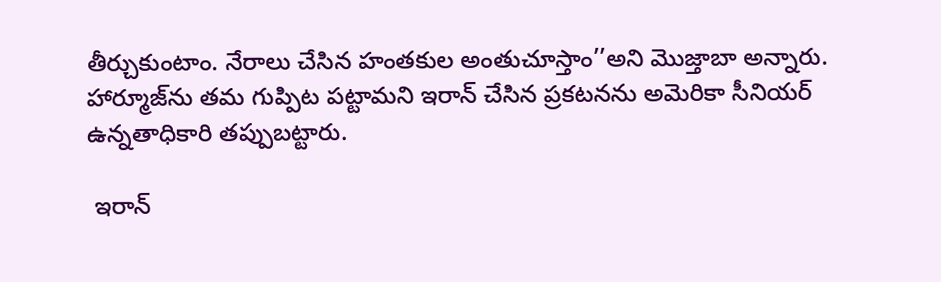తీర్చుకుంటాం. నేరాలు చేసిన హంతకుల అంతుచూస్తాం’’అని మొజ్తాబా అన్నారు. హార్మూజ్‌ను తమ గుప్పిట పట్టామని ఇరాన్‌ చేసిన ప్రకటనను అమెరికా సీనియర్‌ ఉన్నతాధికారి తప్పుబట్టారు.

 ఇరాన్‌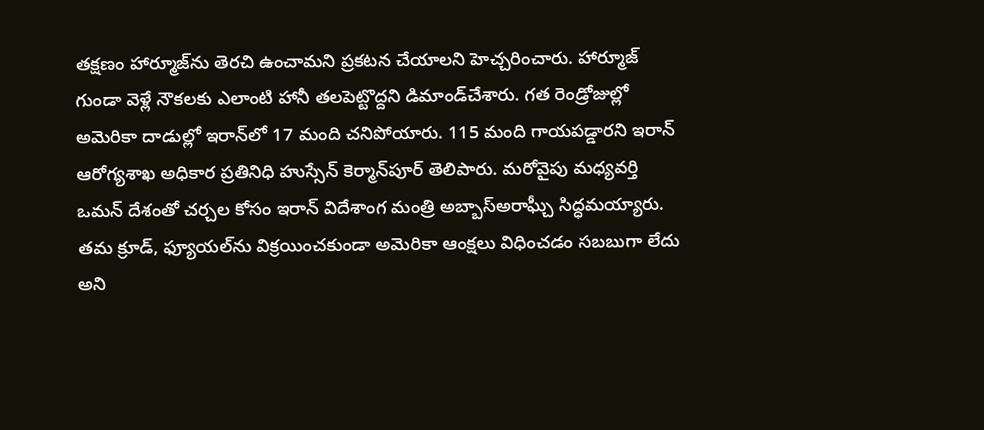తక్షణం హార్మూజ్‌ను తెరచి ఉంచామని ప్రకటన చేయాలని హెచ్చరించారు. హార్మూజ్‌ గుండా వెళ్లే నౌకలకు ఎలాంటి హానీ తలపెట్టొద్దని డిమాండ్‌చేశారు. గత రెండ్రోజుల్లో అమెరికా దాడుల్లో ఇరాన్‌లో 17 మంది చనిపోయారు. 115 మంది గాయపడ్డారని ఇరాన్‌ ఆరోగ్యశాఖ అధికార ప్రతినిధి హుస్సేన్‌ కెర్మాన్‌పూర్‌ తెలిపారు. మరోవైపు మధ్యవర్తి ఒమన్‌ దేశంతో చర్చల కోసం ఇరాన్‌ విదేశాంగ మంత్రి అబ్బాస్‌అరాఘ్చీ సిద్ధమయ్యారు. తమ క్రూడ్, ఫ్యూయల్‌ను విక్రయించకుండా అమెరికా ఆంక్షలు విధించడం సబబుగా లేదు అని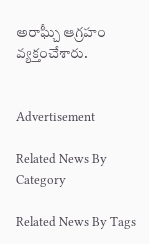అరాఘ్చీ ఆగ్రహం వ్యక్తంచేశారు.


Advertisement

Related News By Category

Related News By Tags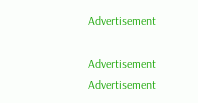Advertisement

Advertisement
Advertisement